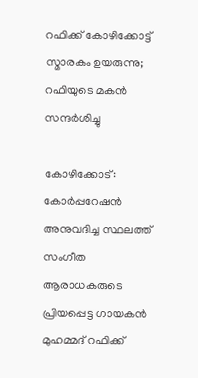റഫിക്ക് കോഴിക്കോട്ട് സ്മാരകം ഉയരുന്നു; റഫിയുടെ മകൻ സന്ദർശിച്ചു

കോഴിക്കോട്: കോർപ്പറേഷൻ അനുവദിച്ച സ്ഥലത്ത് സംഗീത ആരാധകരുടെ പ്രിയപ്പെട്ട ഗായകന്‍ മുഹമ്മദ് റഫിക്ക്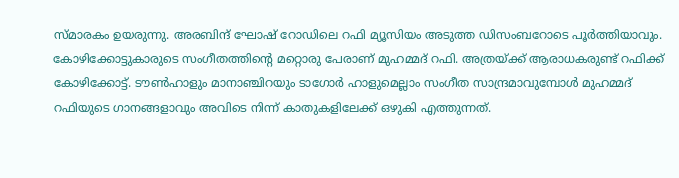സ്മാരകം ഉയരുന്നു. അരബിന്ദ് ഘോഷ് റോഡിലെ റഫി മ്യൂസിയം അടുത്ത ഡിസംബറോടെ പൂര്‍ത്തിയാവും.
കോഴിക്കോട്ടുകാരുടെ സംഗീതത്തിന്‍റെ മറ്റൊരു പേരാണ് മുഹമ്മദ് റഫി. അത്രയ്ക്ക് ആരാധകരുണ്ട് റഫിക്ക് കോഴിക്കോട്ട്. ടൗണ്‍ഹാളും മാനാഞ്ചിറയും ടാഗോര്‍ ഹാളുമെല്ലാം സംഗീത സാന്ദ്രമാവുമ്പോള്‍ മുഹമ്മദ് റഫിയുടെ ഗാനങ്ങളാവും അവിടെ നിന്ന് കാതുകളിലേക്ക് ഒഴുകി എത്തുന്നത്.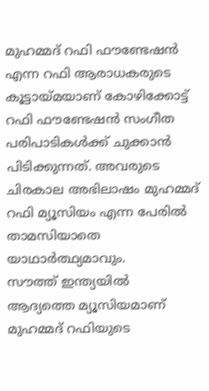മുഹമ്മദ് റഫി ഫൗണ്ടേഷന്‍ എന്ന റഫി ആരാധകരുടെ കൂട്ടായ്മയാണ് കോഴിക്കോട്ട് റഫി ഫൗണ്ടേഷൻ സംഗീത പരിപാടികള്‍ക്ക് ചുക്കാന്‍ പിടിക്കുന്നത്. അവരുടെ ചിരകാല അഭിലാഷം മുഹമ്മദ് റഫി മ്യൂസിയം എന്ന പേരില്‍ താമസിയാതെ
യാഥാര്‍ത്ഥ്യമാവും.
സൗത്ത് ഇന്ത്യയിൽ  ആദ്യത്തെ മ്യൂസിയമാണ് മുഹമ്മദ് റഫിയുടെ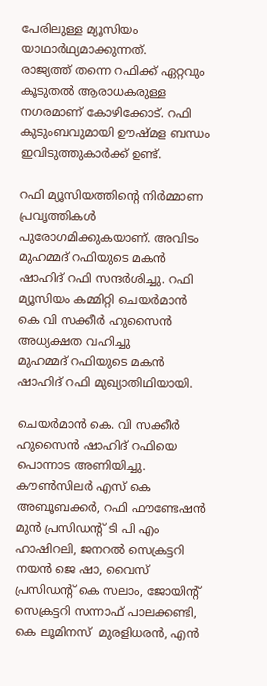പേരിലുള്ള മ്യൂസിയം യാഥാർഥ്യമാക്കുന്നത്.
രാജ്യത്ത് തന്നെ റഫിക്ക് ഏറ്റവും കൂടുതല്‍ ആരാധകരുള്ള നഗരമാണ് കോഴിക്കോട്. റഫി കുടുംബവുമായി ഊഷ്മള ബന്ധം ഇവിടുത്തുകാര്‍ക്ക് ഉണ്ട്.

റഫി മ്യൂസിയത്തിന്‍റെ നിര്‍മ്മാണ പ്രവൃത്തികള്‍ പുരോഗമിക്കുകയാണ്. അവിടം മുഹമ്മദ് റഫിയുടെ മകന്‍ ഷാഹിദ് റഫി സന്ദര്‍ശിച്ചു. റഫി മ്യൂസിയം കമ്മിറ്റി ചെയർമാൻ കെ വി സക്കീർ ഹുസൈൻ അധ്യക്ഷത വഹിച്ചു
മുഹമ്മദ്‌ റഫിയുടെ മകൻ ഷാഹിദ് റഫി മുഖ്യാതിഥിയായി.

ചെയർമാൻ കെ. വി സക്കീർ ഹുസൈൻ ഷാഹിദ് റഫിയെ പൊന്നാട അണിയിച്ചു. കൗൺസിലർ എസ് കെ അബൂബക്കർ, റഫി ഫൗണ്ടേഷൻ മുൻ പ്രസിഡന്റ്‌ ടി പി എം ഹാഷിറലി, ജനറൽ സെക്രട്ടറി നയൻ ജെ ഷാ, വൈസ് പ്രസിഡന്റ്‌ കെ സലാം, ജോയിന്റ് സെക്രട്ടറി സന്നാഫ് പാലക്കണ്ടി,
കെ ലൂമിനസ്  മുരളിധരൻ, എൻ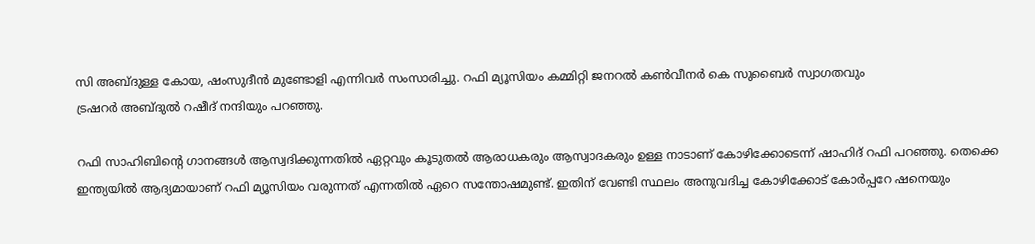സി അബ്ദുള്ള കോയ, ഷംസുദീൻ മുണ്ടോളി എന്നിവർ സംസാരിച്ചു. റഫി മ്യൂസിയം കമ്മിറ്റി ജനറൽ കൺവീനർ കെ സുബൈർ സ്വാഗതവും
ട്രഷറർ അബ്ദുൽ റഷീദ് നന്ദിയും പറഞ്ഞു.

റഫി സാഹിബിന്റെ ഗാനങ്ങൾ ആസ്വദിക്കുന്നതിൽ ഏറ്റവും കൂടുതൽ ആരാധകരും ആസ്വാദകരും ഉള്ള നാടാണ് കോഴിക്കോടെന്ന് ഷാഹിദ് റഫി പറഞ്ഞു. തെക്കെ ഇന്ത്യയിൽ ആദ്യമായാണ് റഫി മ്യൂസിയം വരുന്നത് എന്നതിൽ ഏറെ സന്തോഷമുണ്ട്. ഇതിന് വേണ്ടി സ്ഥലം അനുവദിച്ച കോഴിക്കോട് കോർപ്പറേ ഷനെയും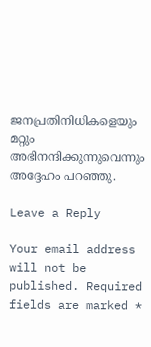ജനപ്രതിനിധികളെയും മറ്റും അഭിനന്ദിക്കുന്നുവെന്നും അദ്ദേഹം പറഞ്ഞു.

Leave a Reply

Your email address will not be published. Required fields are marked *